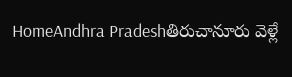HomeAndhra Pradeshతిరుచానూరు వెళ్లే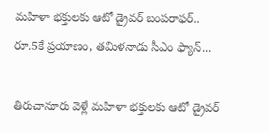మహిళా భక్తులకు ఆటో డ్రైవర్ బంపరాఫర్.. రూ.5కే ప్రయాణం, తమిళనాడు సీఎం ఫ్యాన్...

తిరుచానూరు వెళ్లే మహిళా భక్తులకు ఆటో డ్రైవర్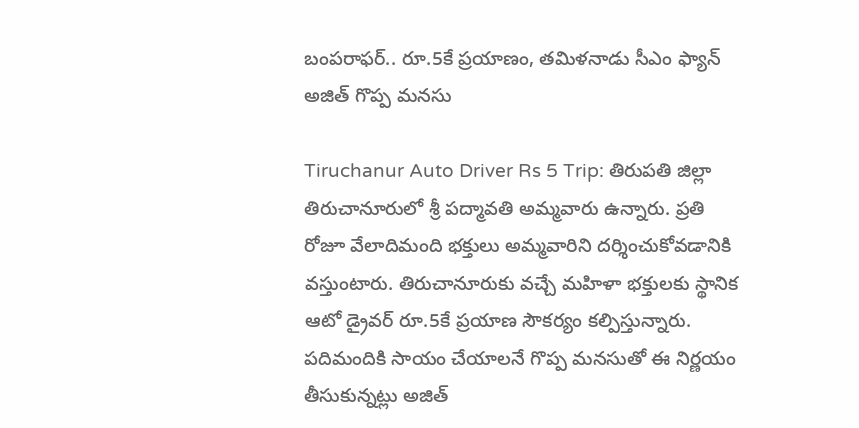బంపరాఫర్.. రూ.5కే ప్రయాణం, తమిళనాడు సీఎం ఫ్యాన్ అజిత్ గొప్ప మనసు

Tiruchanur Auto Driver Rs 5 Trip: తిరుపతి జిల్లా తిరుచానూరులో శ్రీ పద్మావతి అమ్మవారు ఉన్నారు. ప్రతి రోజూ వేలాదిమంది భక్తులు అమ్మవారిని దర్శించుకోవడానికి వస్తుంటారు. తిరుచానూరుకు వచ్చే మహిళా భక్తులకు స్థానిక ఆటో డ్రైవర్ రూ.5కే ప్రయాణ సౌకర్యం కల్పిస్తున్నారు. పదిమందికి సాయం చేయాలనే గొప్ప మనసుతో ఈ నిర్ణయం తీసుకున్నట్లు అజిత్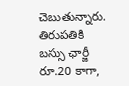చెబుతున్నారు. తిరుపతికి బస్సు ఛార్జీ రూ.20 కాగా,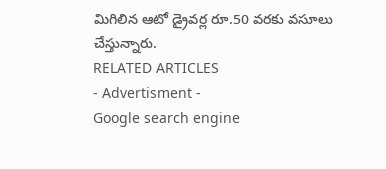మిగిలిన ఆటో డ్రైవర్ల రూ.50 వరకు వసూలు చేస్తున్నారు.
RELATED ARTICLES
- Advertisment -
Google search engine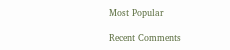Most Popular

Recent Comments